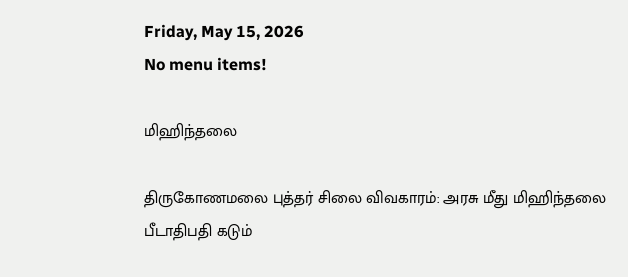Friday, May 15, 2026
No menu items!

மிஹிந்தலை

திருகோணமலை புத்தர் சிலை விவகாரம்: அரசு மீது மிஹிந்தலை பீடாதிபதி கடும்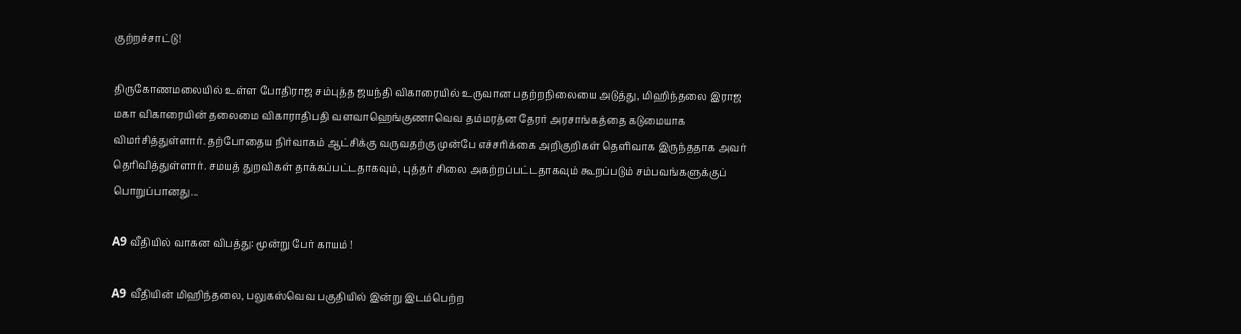குற்றச்சாட்டு!

திருகோணமலையில் உள்ள போதிராஜ சம்புத்த ஜயந்தி விகாரையில் உருவான பதற்றநிலையை அடுத்து, மிஹிந்தலை இராஜ மகா விகாரையின் தலைமை விகாராதிபதி வளவாஹெங்குணாவெவ தம்மரத்ன தேரர் அரசாங்கத்தை கடுமையாக விமர்சித்துள்ளார். தற்போதைய நிர்வாகம் ஆட்சிக்கு வருவதற்கு முன்பே எச்சரிக்கை அறிகுறிகள் தெளிவாக இருந்ததாக அவர் தெரிவித்துள்ளார். சமயத் துறவிகள் தாக்கப்பட்டதாகவும், புத்தர் சிலை அகற்றப்பட்டதாகவும் கூறப்படும் சம்பவங்களுக்குப் பொறுப்பானது...

A9 வீதியில் வாகன விபத்து: மூன்று பேர் காயம் !

A9 வீதியின் மிஹிந்தலை, பலுகஸ்வெவ பகுதியில் இன்று இடம்பெற்ற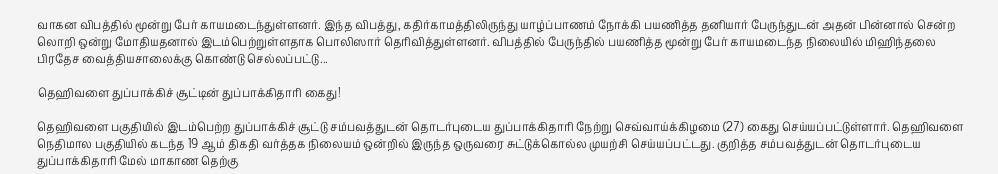வாகன விபத்தில் மூன்று பேர் காயமடைந்துள்ளனர். இந்த விபத்து, கதிர்காமத்திலிருந்து யாழ்ப்பாணம் நோக்கி பயணித்த தனியார் பேருந்துடன் அதன் பின்னால் சென்ற லொறி ஒன்று மோதியதனால் இடம்பெற்றுள்ளதாக பொலிஸார் தெரிவித்துள்ளனர். விபத்தில் பேருந்தில் பயணித்த மூன்று பேர் காயமடைந்த நிலையில் மிஹிந்தலை பிரதேச வைத்தியசாலைக்கு கொண்டு செல்லப்பட்டு...

தெஹிவளை துப்பாக்கிச் சூட்டின் துப்பாக்கிதாரி கைது!

தெஹிவளை பகுதியில் இடம்பெற்ற துப்பாக்கிச் சூட்டு சம்பவத்துடன் தொடர்புடைய துப்பாக்கிதாரி நேற்று செவ்வாய்க்கிழமை (27) கைது செய்யப்பட்டுள்ளார். தெஹிவளை நெதிமால பகுதியில் கடந்த 19 ஆம் திகதி வர்த்தக நிலையம் ஒன்றில் இருந்த ஒருவரை சுட்டுக்கொல்ல முயற்சி செய்யப்பட்டது. குறித்த சம்பவத்துடன் தொடர்புடைய துப்பாக்கிதாரி மேல் மாகாண தெற்கு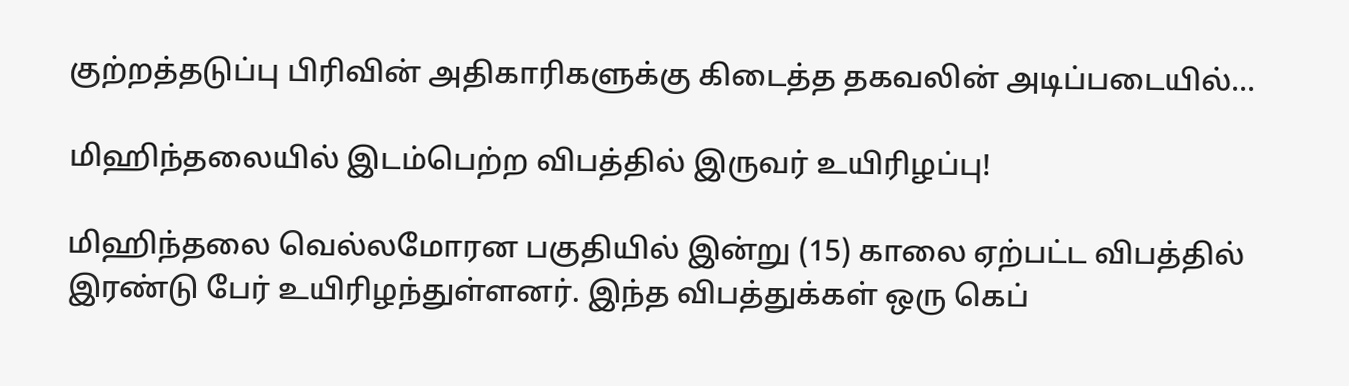குற்றத்தடுப்பு பிரிவின் அதிகாரிகளுக்கு கிடைத்த தகவலின் அடிப்படையில்...

மிஹிந்தலையில் இடம்பெற்ற விபத்தில் இருவர் உயிரிழப்பு!

மிஹிந்தலை வெல்லமோரன பகுதியில் இன்று (15) காலை ஏற்பட்ட விபத்தில் இரண்டு பேர் உயிரிழந்துள்ளனர். இந்த விபத்துக்கள் ஒரு கெப்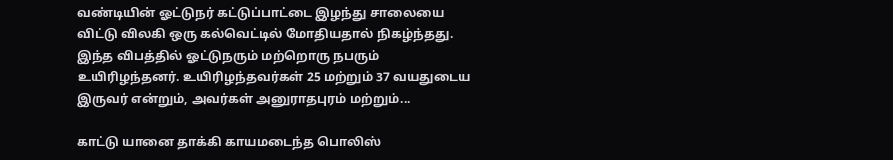வண்டியின் ஓட்டுநர் கட்டுப்பாட்டை இழந்து சாலையை விட்டு விலகி ஒரு கல்வெட்டில் மோதியதால் நிகழ்ந்தது. இந்த விபத்தில் ஓட்டுநரும் மற்றொரு நபரும் உயிரிழந்தனர். உயிரிழந்தவர்கள் 25 மற்றும் 37 வயதுடைய இருவர் என்றும், அவர்கள் அனுராதபுரம் மற்றும்...

காட்டு யானை தாக்கி காயமடைந்த பொலிஸ்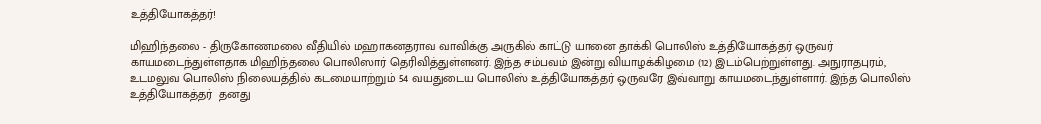உத்தியோகத்தர்!

மிஹிந்தலை - திருகோணமலை வீதியில் மஹாகனதராவ வாவிக்கு அருகில் காட்டு யானை தாக்கி பொலிஸ் உத்தியோகத்தர் ஒருவர் காயமடைந்துள்ளதாக மிஹிந்தலை பொலிஸார் தெரிவித்துள்ளனர். இந்த சம்பவம் இன்று வியாழக்கிழமை (12) இடம்பெற்றுள்ளது. அநுராதபுரம், உடமலுவ பொலிஸ் நிலையத்தில் கடமையாற்றும் 54 வயதுடைய பொலிஸ் உத்தியோகத்தர் ஒருவரே இவ்வாறு காயமடைந்துள்ளார். இந்த பொலிஸ் உத்தியோகத்தர்  தனது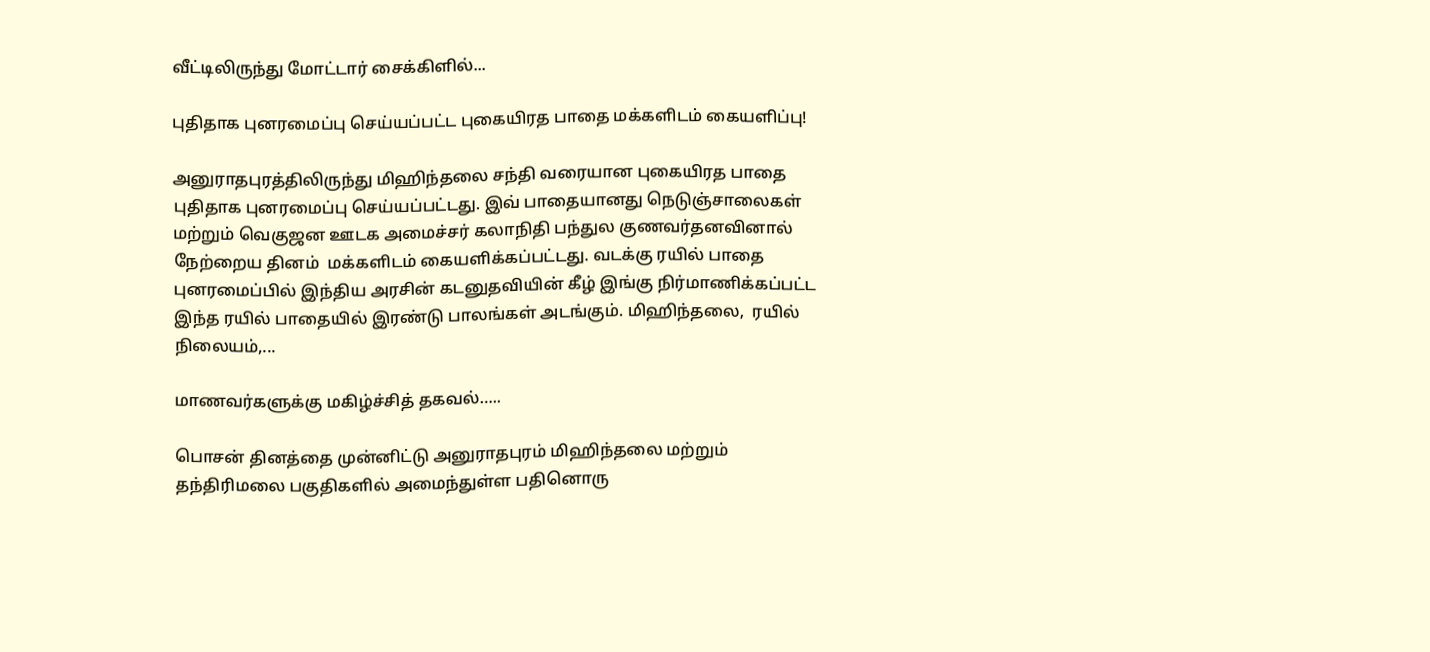வீட்டிலிருந்து மோட்டார் சைக்கிளில்...

புதிதாக புனரமைப்பு செய்யப்பட்ட புகையிரத பாதை மக்களிடம் கையளிப்பு!

அனுராதபுரத்திலிருந்து மிஹிந்தலை சந்தி வரையான புகையிரத பாதை புதிதாக புனரமைப்பு செய்யப்பட்டது. இவ் பாதையானது நெடுஞ்சாலைகள் மற்றும் வெகுஜன ஊடக அமைச்சர் கலாநிதி பந்துல குணவர்தனவினால் நேற்றைய தினம்  மக்களிடம் கையளிக்கப்பட்டது. வடக்கு ரயில் பாதை புனரமைப்பில் இந்திய அரசின் கடனுதவியின் கீழ் இங்கு நிர்மாணிக்கப்பட்ட   இந்த ரயில் பாதையில் இரண்டு பாலங்கள் அடங்கும். மிஹிந்தலை,  ரயில் நிலையம்,...

மாணவர்களுக்கு மகிழ்ச்சித் தகவல்…..

பொசன் தினத்தை முன்னிட்டு அனுராதபுரம் மிஹிந்தலை மற்றும் தந்திரிமலை பகுதிகளில் அமைந்துள்ள பதினொரு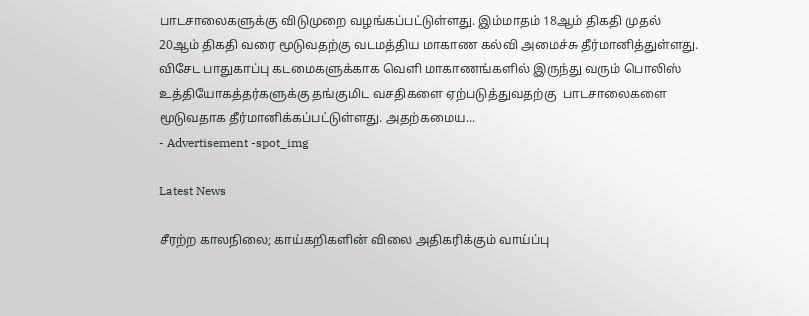பாடசாலைகளுக்கு விடுமுறை வழங்கப்பட்டுள்ளது. இம்மாதம் 18ஆம் திகதி முதல் 20ஆம் திகதி வரை மூடுவதற்கு வடமத்திய மாகாண கல்வி அமைச்சு தீர்மானித்துள்ளது. விசேட பாதுகாப்பு கடமைகளுக்காக வெளி மாகாணங்களில் இருந்து வரும் பொலிஸ் உத்தியோகத்தர்களுக்கு தங்குமிட வசதிகளை ஏற்படுத்துவதற்கு  பாடசாலைகளை மூடுவதாக தீர்மானிக்கப்பட்டுள்ளது. அதற்கமைய...
- Advertisement -spot_img

Latest News

சீரற்ற காலநிலை; காய்கறிகளின் விலை அதிகரிக்கும் வாய்ப்பு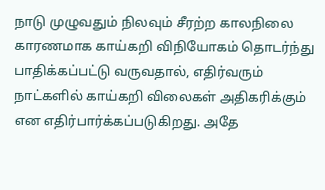நாடு முழுவதும் நிலவும் சீரற்ற காலநிலை காரணமாக காய்கறி விநியோகம் தொடர்ந்து பாதிக்கப்பட்டு வருவதால், எதிர்வரும் நாட்களில் காய்கறி விலைகள் அதிகரிக்கும் என எதிர்பார்க்கப்படுகிறது. அதே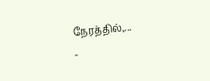நேரத்தில்,...
-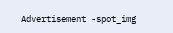Advertisement -spot_img